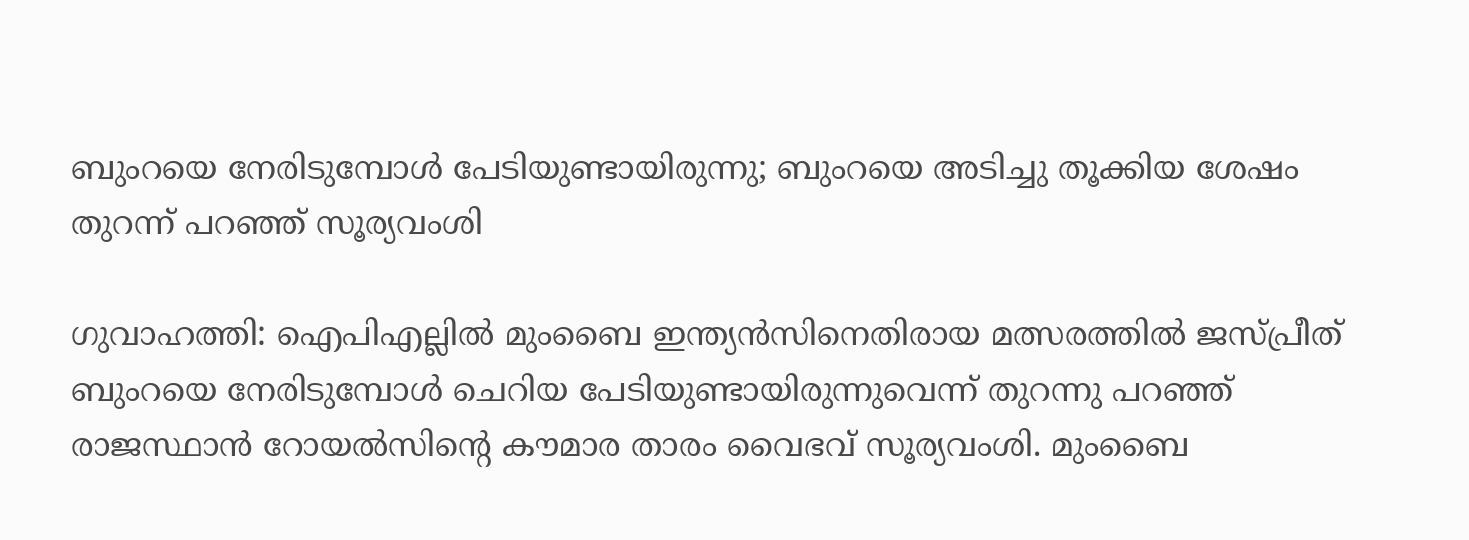ബുംറയെ നേരിടുമ്പോൾ പേടിയുണ്ടായിരുന്നു; ബുംറയെ അടിച്ചു തൂക്കിയ ശേഷം തുറന്ന് പറഞ്ഞ് സൂര്യവംശി

ഗുവാഹത്തി: ഐപിഎല്ലില്‍ മുംബൈ ഇന്ത്യൻസിനെതിരായ മത്സരത്തില്‍ ജസ്പ്രീത് ബുംറയെ നേരിടുമ്പോള്‍ ചെറിയ പേടിയുണ്ടായിരുന്നുവെന്ന് തുറന്നു പറഞ്ഞ് രാജസ്ഥാന്‍ റോയല്‍സിന്‍റെ കൗമാര താരം വൈഭവ് സൂര്യവംശി. മുംബൈ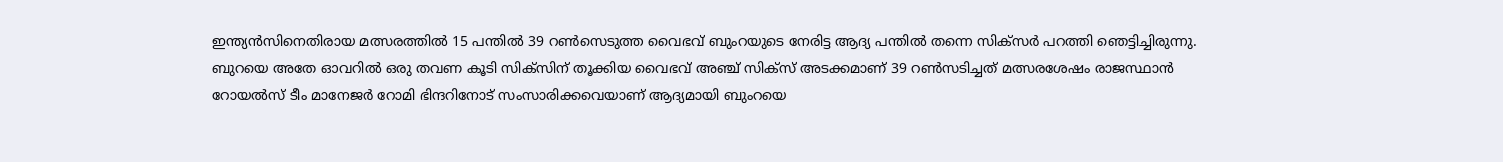ഇന്ത്യൻസിനെതിരായ മത്സരത്തില്‍ 15 പന്തില്‍ 39 റണ്‍സെടുത്ത വൈഭവ് ബുംറയുടെ നേരിട്ട ആദ്യ പന്തില്‍ തന്നെ സിക്സര്‍ പറത്തി ഞെട്ടിച്ചിരുന്നു. ബുറയെ അതേ ഓവറില്‍ ഒരു തവണ കൂടി സിക്സിന് തൂക്കിയ വൈഭവ് അഞ്ച് സിക്സ് അടക്കമാണ് 39 റണ്‍സടിച്ചത് മത്സരശേഷം രാജസ്ഥാൻ റോയല്‍സ് ടീം മാനേജര്‍ റോമി ഭിന്ദറിനോട് സംസാരിക്കവെയാണ് ആദ്യമായി ബുംറയെ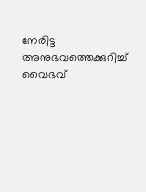നേരിട്ട അനുഭവത്തെക്കുറിച്ച്‌ വൈഭവ്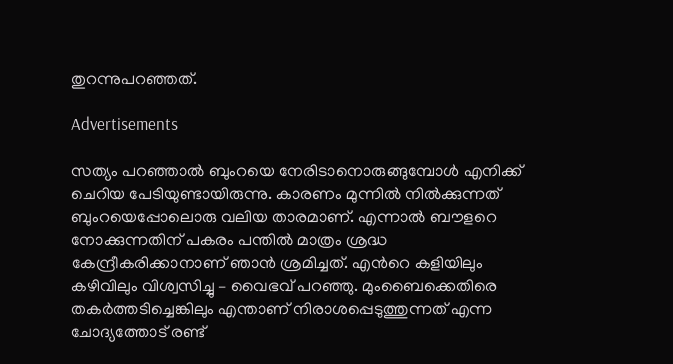തുറന്നുപറഞ്ഞത്.

Advertisements

സത്യം പറഞ്ഞാല്‍ ബുംറയെ നേരിടാനൊരുങ്ങുമ്പോള്‍ എനിക്ക് ചെറിയ പേടിയുണ്ടായിരുന്നു. കാരണം മുന്നില്‍ നില്‍ക്കുന്നത് ബുംറയെപ്പോലൊരു വലിയ താരമാണ്. എന്നാല്‍ ബൗളറെ നോക്കുന്നതിന് പകരം പന്തില്‍ മാത്രം ശ്രദ്ധ കേന്ദ്രീകരിക്കാനാണ് ഞാൻ ശ്രമിച്ചത്. എന്‍റെ കളിയിലും കഴിവിലും വിശ്വസിച്ചു – വൈഭവ് പറഞ്ഞു. മുംബൈക്കെതിരെ തകര്‍ത്തടിച്ചെങ്കിലും എന്താണ് നിരാശപ്പെടുത്തുന്നത് എന്ന ചോദ്യത്തോട് രണ്ട്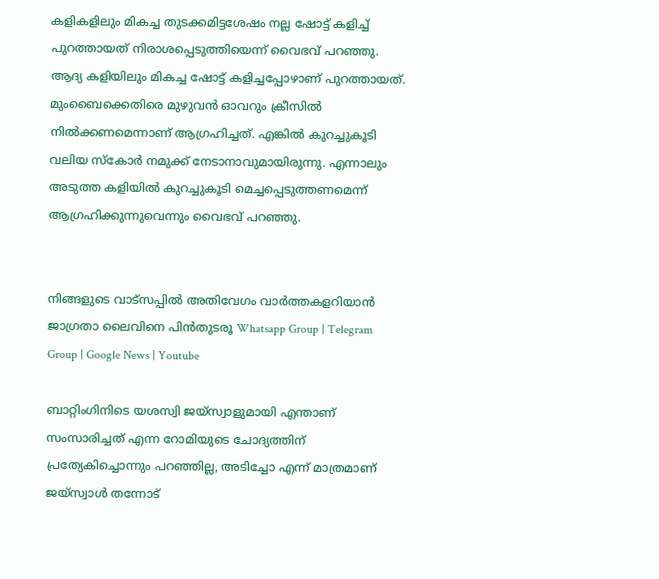കളികളിലും മികച്ച തുടക്കമിട്ടശേഷം നല്ല ഷോട്ട് കളിച്ച്‌ പുറത്തായത് നിരാശപ്പെടുത്തിയെന്ന് വൈഭവ് പറഞ്ഞു. ആദ്യ കളിയിലും മികച്ച ഷോട്ട് കളിച്ചപ്പോഴാണ് പുറത്തായത്. മുംബൈക്കെതിരെ മുഴുവന്‍ ഓവറും ക്രീസില്‍ നില്‍ക്കണമെന്നാണ് ആഗ്രഹിച്ചത്. എങ്കില്‍ കുറച്ചുകൂടി വലിയ സ്കോര്‍ നമുക്ക് നേടാനാവുമായിരുന്നു. എന്നാലും അടുത്ത കളിയില്‍ കുറച്ചുകൂടി മെച്ചപ്പെടുത്തണമെന്ന് ആഗ്രഹിക്കുന്നുവെന്നും വൈഭവ് പറഞ്ഞു.


നിങ്ങളുടെ വാട്സപ്പിൽ അതിവേഗം വാർത്തകളറിയാൻ ജാഗ്രതാ ലൈവിനെ പിൻതുടരൂ Whatsapp Group | Telegram Group | Google News | Youtube

ബാറ്റിംഗിനിടെ യശസ്വി ജയ്സ്വാളുമായി എന്താണ് സംസാരിച്ചത് എന്ന റോമിയുടെ ചോദ്യത്തിന് പ്രത്യേകിച്ചൊന്നും പറഞ്ഞില്ല, അടിച്ചോ എന്ന് മാത്രമാണ് ജയ്സ്വാള്‍ തന്നോട്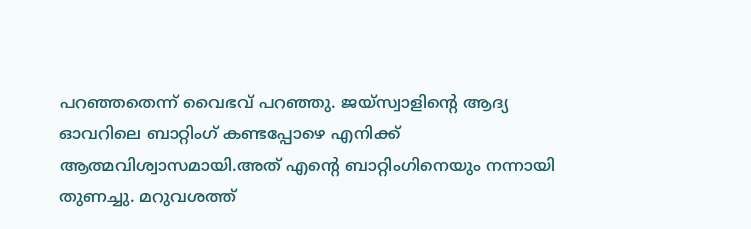പറഞ്ഞതെന്ന് വൈഭവ് പറഞ്ഞു. ജയ്സ്വാളിന്‍റെ ആദ്യ ഓവറിലെ ബാറ്റിംഗ് കണ്ടപ്പോഴെ എനിക്ക് ആത്മവിശ്വാസമായി.അത് എന്‍റെ ബാറ്റിംഗിനെയും നന്നായി തുണച്ചു. മറുവശത്ത്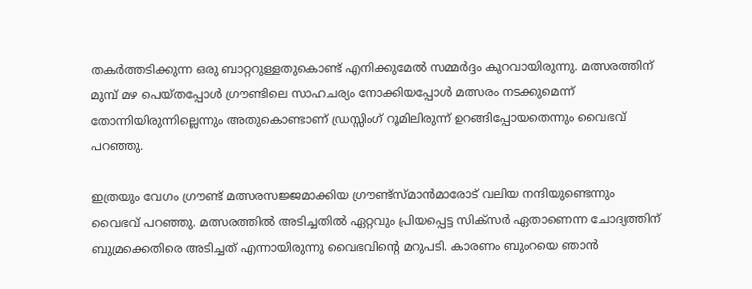തകര്‍ത്തടിക്കുന്ന ഒരു ബാറ്ററുള്ളതുകൊണ്ട് എനിക്കുമേല്‍ സമ്മര്‍ദ്ദം കുറവായിരുന്നു. മത്സരത്തിന് മുമ്പ് മഴ പെയ്തപ്പോള്‍ ഗ്രൗണ്ടിലെ സാഹചര്യം നോക്കിയപ്പോള്‍ മത്സരം നടക്കുമെന്ന് തോന്നിയിരുന്നില്ലെന്നും അതുകൊണ്ടാണ് ഡ്രസ്സിംഗ് റൂമിലിരുന്ന് ഉറങ്ങിപ്പോയതെന്നും വൈഭവ് പറഞ്ഞു.

ഇത്രയും വേഗം ഗ്രൗണ്ട് മത്സരസജ്ജമാക്കിയ ഗ്രൗണ്ട്സ്മാന്‍മാരോട് വലിയ നന്ദിയുണ്ടെന്നും വൈഭവ് പറഞ്ഞു. മത്സരത്തില്‍ അടിച്ചതില്‍ ഏറ്റവും പ്രിയപ്പെട്ട സിക്സര്‍ ഏതാണെന്ന ചോദ്യത്തിന് ബുമ്രക്കെതിരെ അടിച്ചത് എന്നായിരുന്നു വൈഭവിന്‍റെ മറുപടി. കാരണം ബുംറയെ ഞാന്‍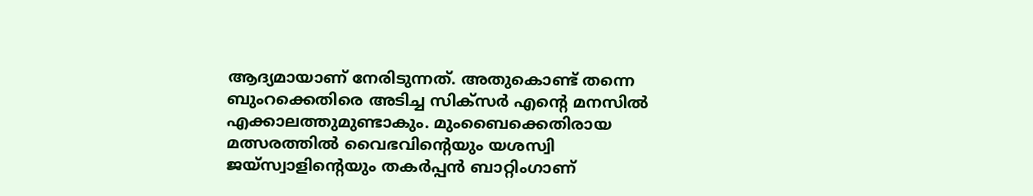ആദ്യമായാണ് നേരിടുന്നത്. അതുകൊണ്ട് തന്നെ ബുംറക്കെതിരെ അടിച്ച സിക്സര്‍ എന്‍റെ മനസില്‍ എക്കാലത്തുമുണ്ടാകും. മുംബൈക്കെതിരായ മത്സരത്തില്‍ വൈഭവിന്‍റെയും യശസ്വി ജയ്‌സ്വാളിന്‍റെയും തകർപ്പൻ ബാറ്റിംഗാണ്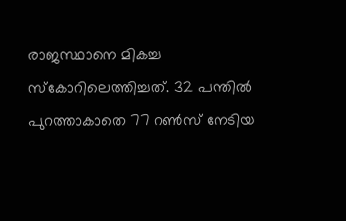രാജസ്ഥാനെ മികച്ച സ്കോറിലെത്തിച്ചത്. 32 പന്തില്‍ പുറത്താകാതെ 77 റണ്‍സ് നേടിയ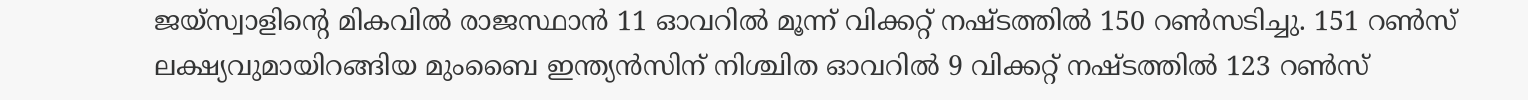ജയ്‌സ്വാളിന്‍റെ മികവില്‍ രാജസ്ഥാൻ 11 ഓവറില്‍ മൂന്ന് വിക്കറ്റ് നഷ്ടത്തില്‍ 150 റണ്‍സടിച്ചു. 151 റണ്‍സ് ലക്ഷ്യവുമായിറങ്ങിയ മുംബൈ ഇന്ത്യൻസിന് നിശ്ചിത ഓവറില്‍ 9 വിക്കറ്റ് നഷ്ടത്തില്‍ 123 റണ്‍സ്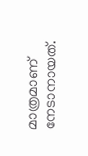മാത്രമാണ് നേടാനായത്.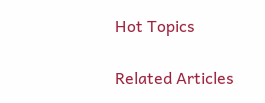Hot Topics

Related Articles